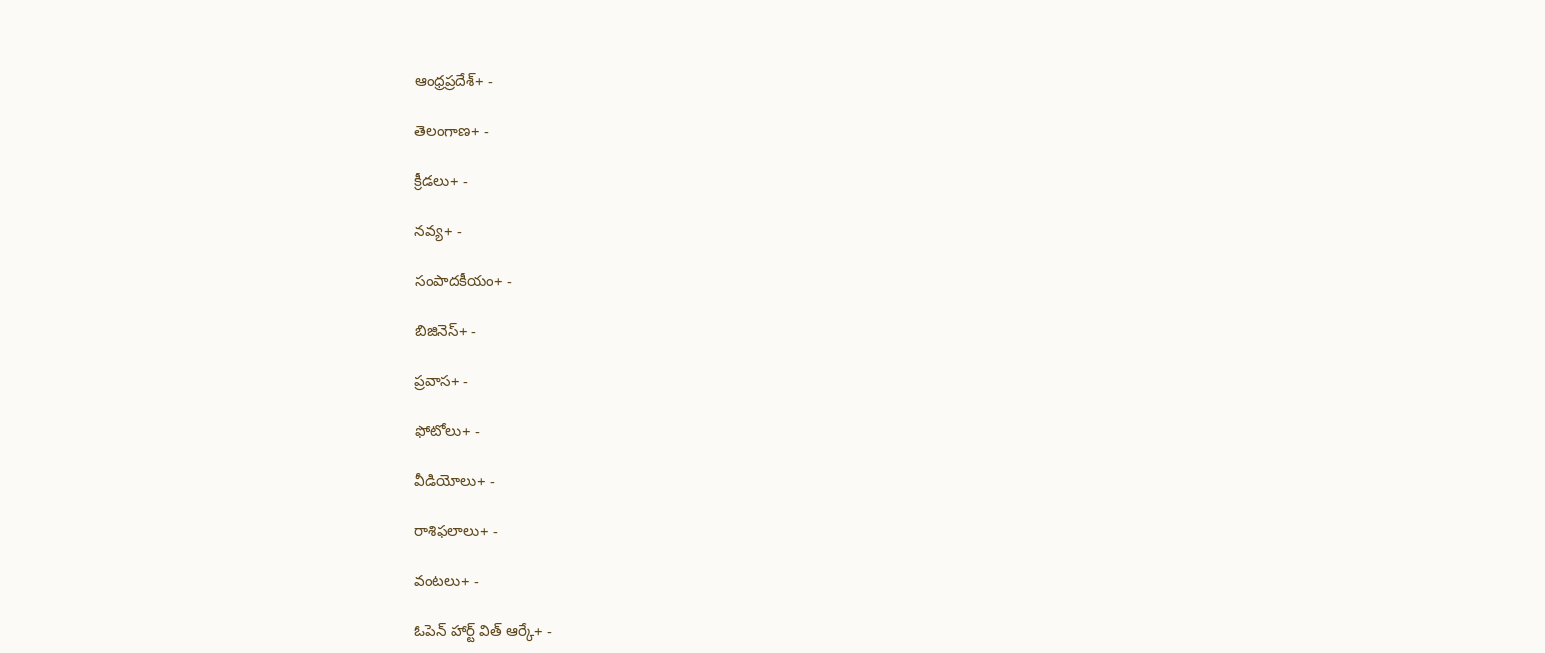ఆంధ్రప్రదేశ్+ -

తెలంగాణ+ -

క్రీడలు+ -

నవ్య+ -

సంపాదకీయం+ -

బిజినెస్+ -

ప్రవాస+ -

ఫోటోలు+ -

వీడియోలు+ -

రాశిఫలాలు+ -

వంటలు+ -

ఓపెన్ హార్ట్ విత్ ఆర్కే+ -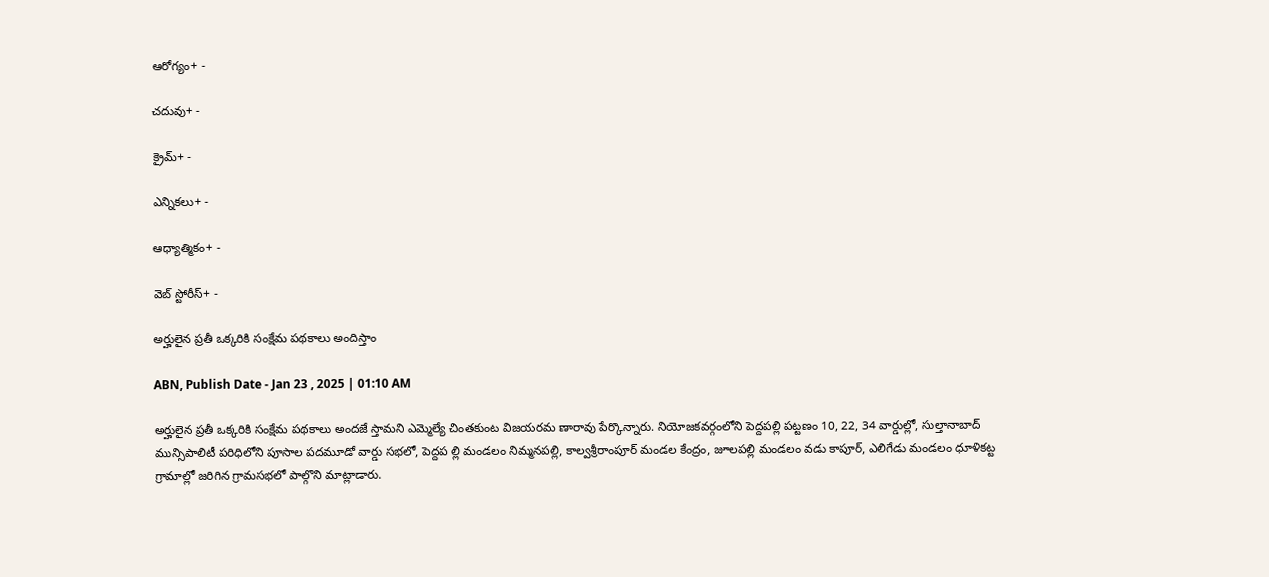ఆరోగ్యం+ -

చదువు+ -

క్రైమ్+ -

ఎన్నికలు+ -

ఆధ్యాత్మికం+ -

వెబ్ స్టోరీస్+ -

అర్హులైన ప్రతీ ఒక్కరికి సంక్షేమ పథకాలు అందిస్తాం

ABN, Publish Date - Jan 23 , 2025 | 01:10 AM

అర్హులైన ప్రతీ ఒక్కరికి సంక్షేమ పథకాలు అందజే స్తామని ఎమ్మెల్యే చింతకుంట విజయరమ ణారావు పేర్కొన్నారు. నియోజకవర్గంలోని పెద్దపల్లి పట్టణం 10, 22, 34 వార్డుల్లో, సుల్తానాబాద్‌ మున్సిపాలిటీ పరిధిలోని పూసాల పదమూడో వార్డు సభలో, పెద్దప ల్లి మండలం నిమ్మనపల్లి, కాల్వశ్రీరాంపూర్‌ మండల కేంద్రం, జూలపల్లి మండలం వడు కాపూర్‌, ఎలిగేడు మండలం ధూళికట్ట గ్రామాల్లో జరిగిన గ్రామసభలో పాల్గొని మాట్లాడారు.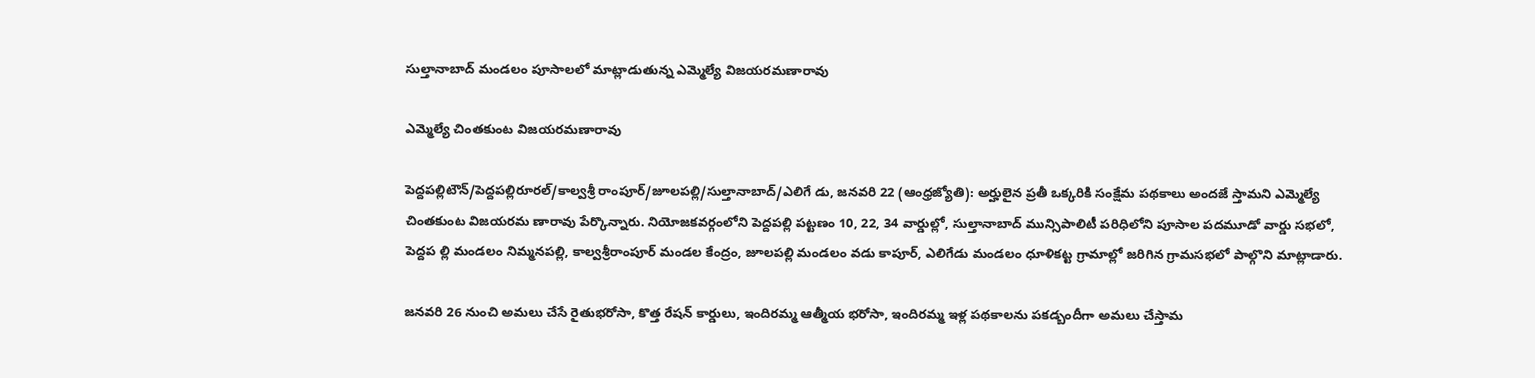సుల్తానాబాద్‌ మండలం పూసాలలో మాట్లాడుతున్న ఎమ్మెల్యే విజయరమణారావు

ఎమ్మెల్యే చింతకుంట విజయరమణారావు

పెద్దపల్లిటౌన్‌/పెద్దపల్లిరూరల్‌/కాల్వశ్రీ రాంపూర్‌/జూలపల్లి/సుల్తానాబాద్‌/ఎలిగే డు, జనవరి 22 (ఆంధ్రజ్యోతి): అర్హులైన ప్రతీ ఒక్కరికి సంక్షేమ పథకాలు అందజే స్తామని ఎమ్మెల్యే చింతకుంట విజయరమ ణారావు పేర్కొన్నారు. నియోజకవర్గంలోని పెద్దపల్లి పట్టణం 10, 22, 34 వార్డుల్లో, సుల్తానాబాద్‌ మున్సిపాలిటీ పరిధిలోని పూసాల పదమూడో వార్డు సభలో, పెద్దప ల్లి మండలం నిమ్మనపల్లి, కాల్వశ్రీరాంపూర్‌ మండల కేంద్రం, జూలపల్లి మండలం వడు కాపూర్‌, ఎలిగేడు మండలం ధూళికట్ట గ్రామాల్లో జరిగిన గ్రామసభలో పాల్గొని మాట్లాడారు.

జనవరి 26 నుంచి అమలు చేసే రైతుభరోసా, కొత్త రేషన్‌ కార్డులు, ఇందిరమ్మ ఆత్మీయ భరోసా, ఇందిరమ్మ ఇళ్ల పథకాలను పకడ్బందీగా అమలు చేస్తామ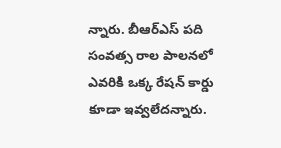న్నారు. బీఆర్‌ఎస్‌ పది సంవత్స రాల పాలనలో ఎవరికి ఒక్క రేషన్‌ కార్డు కూడా ఇవ్వలేదన్నారు.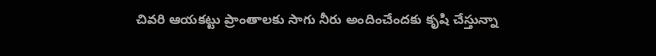చివరి ఆయకట్టు ప్రాంతాలకు సాగు నీరు అందించేందకు కృషి చేస్తున్నా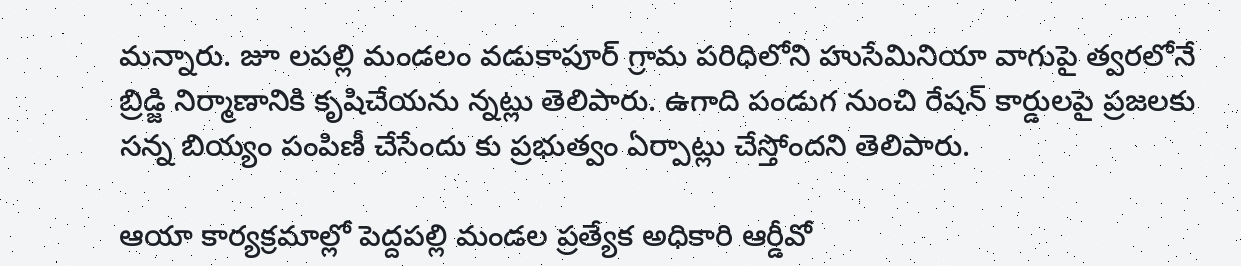మన్నారు. జూ లపల్లి మండలం వడుకాపూర్‌ గ్రామ పరిధిలోని హుసేమినియా వాగుపై త్వరలోనే బ్రిడ్జి నిర్మాణానికి కృషిచేయను న్నట్లు తెలిపారు. ఉగాది పండుగ నుంచి రేషన్‌ కార్డులపై ప్రజలకు సన్న బియ్యం పంపిణీ చేసేందు కు ప్రభుత్వం ఏర్పాట్లు చేస్తోందని తెలిపారు.

ఆయా కార్యక్రమాల్లో పెద్దపల్లి మండల ప్రత్యేక అధికారి ఆర్డీవో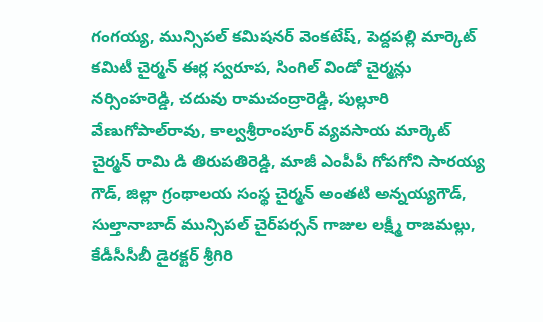గంగయ్య, మున్సిపల్‌ కమిషనర్‌ వెంకటేష్‌, పెద్దపల్లి మార్కెట్‌ కమిటీ చైర్మన్‌ ఈర్ల స్వరూప, సింగిల్‌ విండో చైర్మన్లు నర్సింహరెడ్డి, చదువు రామచంద్రారెడ్డి, పుల్లూరి వేణుగోపాల్‌రావు, కాల్వశ్రీరాంపూర్‌ వ్యవసాయ మార్కెట్‌ చైర్మన్‌ రామి డి తిరుపతిరెడ్డి, మాజీ ఎంపీపీ గోపగోని సారయ్య గౌడ్‌, జిల్లా గ్రంథాలయ సంస్థ చైర్మన్‌ అంతటి అన్నయ్యగౌడ్‌, సుల్తానాబాద్‌ మున్సిపల్‌ చైర్‌పర్సన్‌ గాజుల లక్ష్మీ రాజమల్లు, కేడీసీసీబీ డైరక్టర్‌ శ్రీగిరి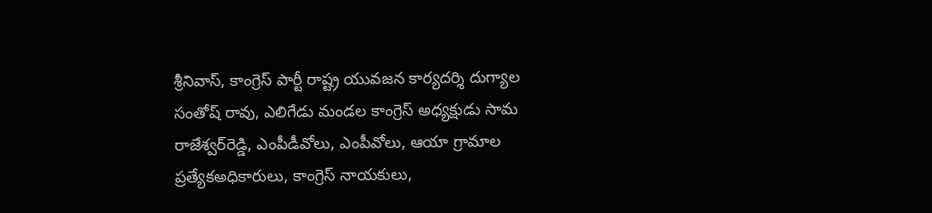శ్రీనివాస్‌, కాంగ్రెస్‌ పార్టీ రాష్ట్ర యువజన కార్యదర్శి దుగ్యాల సంతోష్‌ రావు, ఎలిగేడు మండల కాంగ్రెస్‌ అధ్యక్షుడు సామ రాజేశ్వర్‌రెడ్డి, ఎంపీడీవోలు, ఎంపీవోలు, ఆయా గ్రామాల ప్రత్యేకఅధికారులు, కాంగ్రెస్‌ నాయకులు,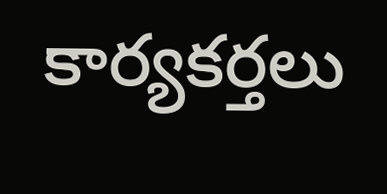కార్యకర్తలు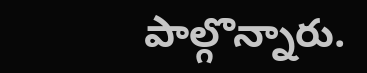పాల్గొన్నారు.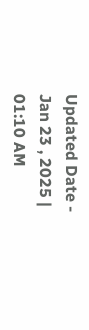Updated Date - Jan 23 , 2025 | 01:10 AM